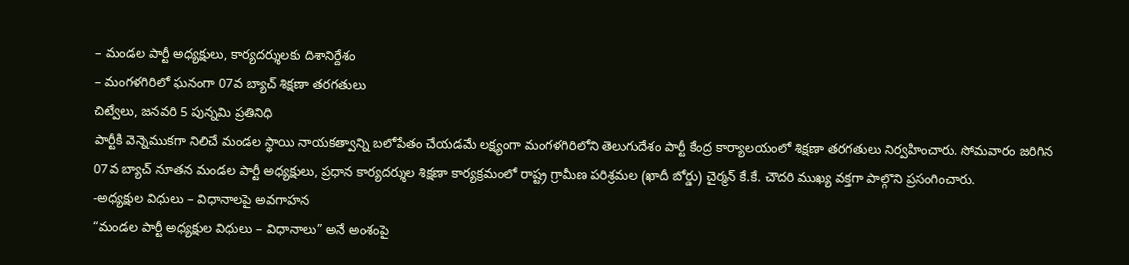– మండల పార్టీ అధ్యక్షులు, కార్యదర్శులకు దిశానిర్దేశం
– మంగళగిరిలో ఘనంగా 07వ బ్యాచ్ శిక్షణా తరగతులు
చిట్వేలు, జనవరి 5 పున్నమి ప్రతినిధి
పార్టీకి వెన్నెముకగా నిలిచే మండల స్థాయి నాయకత్వాన్ని బలోపేతం చేయడమే లక్ష్యంగా మంగళగిరిలోని తెలుగుదేశం పార్టీ కేంద్ర కార్యాలయంలో శిక్షణా తరగతులు నిర్వహించారు. సోమవారం జరిగిన 07వ బ్యాచ్ నూతన మండల పార్టీ అధ్యక్షులు, ప్రధాన కార్యదర్శుల శిక్షణా కార్యక్రమంలో రాష్ట్ర గ్రామీణ పరిశ్రమల (ఖాదీ బోర్డు) చైర్మన్ కే.కే. చౌదరి ముఖ్య వక్తగా పాల్గొని ప్రసంగించారు.
-అధ్యక్షుల విధులు – విధానాలపై అవగాహన
“మండల పార్టీ అధ్యక్షుల విధులు – విధానాలు” అనే అంశంపై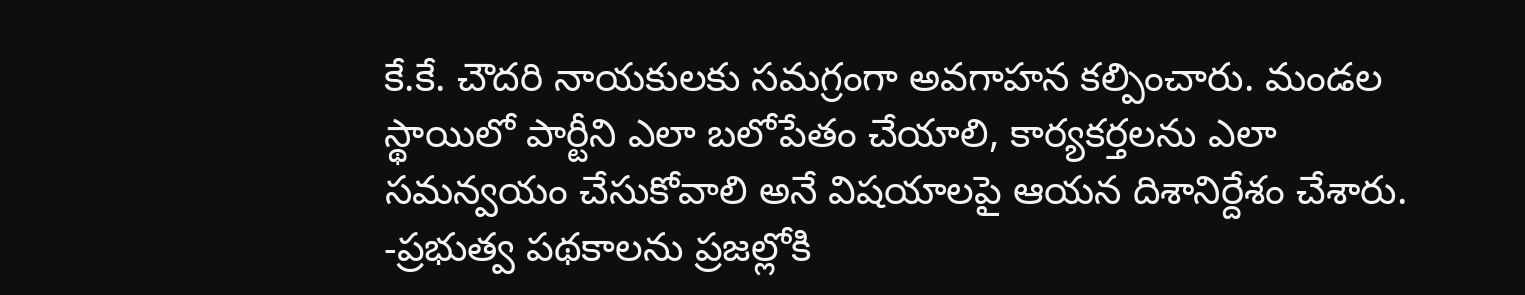కే.కే. చౌదరి నాయకులకు సమగ్రంగా అవగాహన కల్పించారు. మండల స్థాయిలో పార్టీని ఎలా బలోపేతం చేయాలి, కార్యకర్తలను ఎలా సమన్వయం చేసుకోవాలి అనే విషయాలపై ఆయన దిశానిర్దేశం చేశారు.
-ప్రభుత్వ పథకాలను ప్రజల్లోకి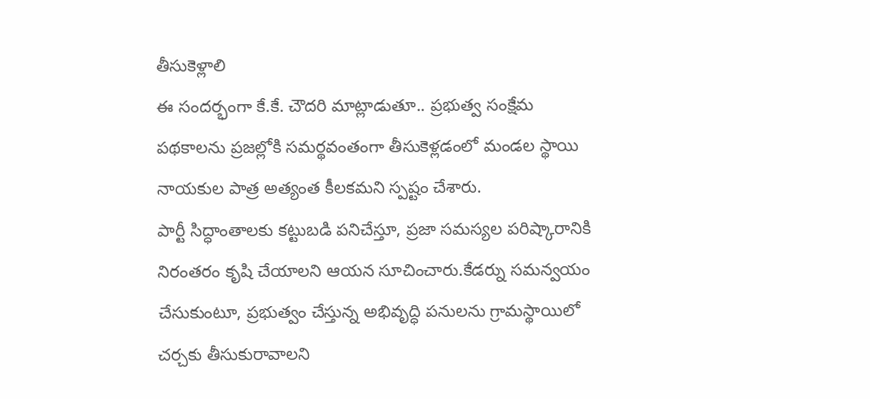తీసుకెళ్లాలి
ఈ సందర్భంగా కే.కే. చౌదరి మాట్లాడుతూ.. ప్రభుత్వ సంక్షేమ పథకాలను ప్రజల్లోకి సమర్థవంతంగా తీసుకెళ్లడంలో మండల స్థాయి నాయకుల పాత్ర అత్యంత కీలకమని స్పష్టం చేశారు.
పార్టీ సిద్ధాంతాలకు కట్టుబడి పనిచేస్తూ, ప్రజా సమస్యల పరిష్కారానికి నిరంతరం కృషి చేయాలని ఆయన సూచించారు.కేడర్ను సమన్వయం చేసుకుంటూ, ప్రభుత్వం చేస్తున్న అభివృద్ధి పనులను గ్రామస్థాయిలో చర్చకు తీసుకురావాలని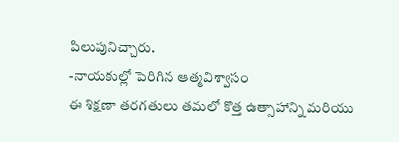పిలుపునిచ్చారు.
-నాయకుల్లో పెరిగిన ఆత్మవిశ్వాసం
ఈ శిక్షణా తరగతులు తమలో కొత్త ఉత్సాహాన్ని మరియు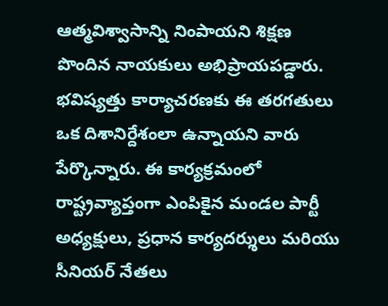ఆత్మవిశ్వాసాన్ని నింపాయని శిక్షణ పొందిన నాయకులు అభిప్రాయపడ్డారు. భవిష్యత్తు కార్యాచరణకు ఈ తరగతులు ఒక దిశానిర్దేశంలా ఉన్నాయని వారు పేర్కొన్నారు. ఈ కార్యక్రమంలో రాష్ట్రవ్యాప్తంగా ఎంపికైన మండల పార్టీ అధ్యక్షులు, ప్రధాన కార్యదర్శులు మరియు సీనియర్ నేతలు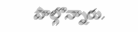పాల్గొన్నారు.